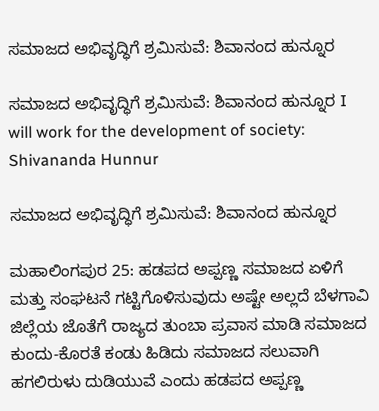ಸಮಾಜದ ಅಭಿವೃದ್ಧಿಗೆ ಶ್ರಮಿಸುವೆ: ಶಿವಾನಂದ ಹುನ್ನೂರ

ಸಮಾಜದ ಅಭಿವೃದ್ಧಿಗೆ ಶ್ರಮಿಸುವೆ: ಶಿವಾನಂದ ಹುನ್ನೂರ I will work for the development of society: Shivananda Hunnur

ಸಮಾಜದ ಅಭಿವೃದ್ಧಿಗೆ ಶ್ರಮಿಸುವೆ: ಶಿವಾನಂದ ಹುನ್ನೂರ

ಮಹಾಲಿಂಗಪುರ 25: ಹಡಪದ ಅಪ್ಪಣ್ಣ ಸಮಾಜದ ಏಳಿಗೆ ಮತ್ತು ಸಂಘಟನೆ ಗಟ್ಟಿಗೊಳಿಸುವುದು ಅಷ್ಟೇ ಅಲ್ಲದೆ ಬೆಳಗಾವಿ ಜಿಲ್ಲೆಯ ಜೊತೆಗೆ ರಾಜ್ಯದ ತುಂಬಾ ಪ್ರವಾಸ ಮಾಡಿ ಸಮಾಜದ ಕುಂದು-ಕೊರತೆ ಕಂಡು ಹಿಡಿದು ಸಮಾಜದ ಸಲುವಾಗಿ ಹಗಲಿರುಳು ದುಡಿಯುವೆ ಎಂದು ಹಡಪದ ಅಪ್ಪಣ್ಣ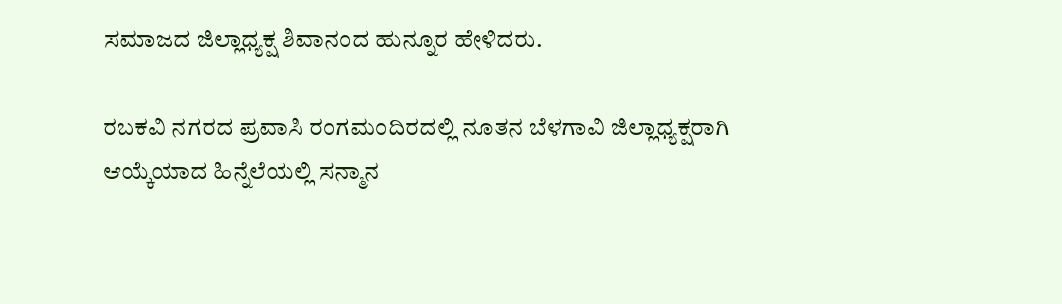ಸಮಾಜದ ಜಿಲ್ಲಾಧ್ಯಕ್ಷ ಶಿವಾನಂದ ಹುನ್ನೂರ ಹೇಳಿದರು.

ರಬಕವಿ ನಗರದ ಪ್ರವಾಸಿ ರಂಗಮಂದಿರದಲ್ಲಿ ನೂತನ ಬೆಳಗಾವಿ ಜಿಲ್ಲಾಧ್ಯಕ್ಷರಾಗಿ ಆಯ್ಕೆಯಾದ ಹಿನ್ನೆಲೆಯಲ್ಲಿ ಸನ್ಮಾನ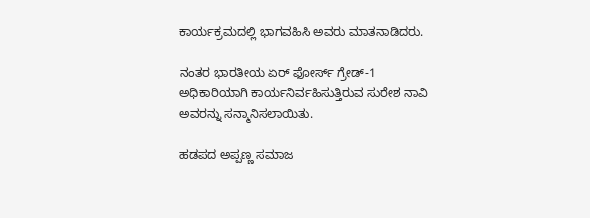ಕಾರ್ಯಕ್ರಮದಲ್ಲಿ ಭಾಗವಹಿಸಿ ಅವರು ಮಾತನಾಡಿದರು.

ನಂತರ ಭಾರತೀಯ ಏರ್ ಫೋರ್ಸ್‌ ಗ್ರೇಡ್‌-1 ಅಧಿಕಾರಿಯಾಗಿ ಕಾರ್ಯನಿರ್ವಹಿಸುತ್ತಿರುವ ಸುರೇಶ ನಾವಿ ಅವರನ್ನು ಸನ್ಮಾನಿಸಲಾಯಿತು.

ಹಡಪದ ಅಪ್ಪಣ್ಣ ಸಮಾಜ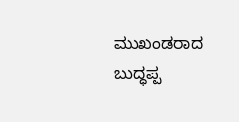ಮುಖಂಡರಾದ ಬುದ್ಧಪ್ಪ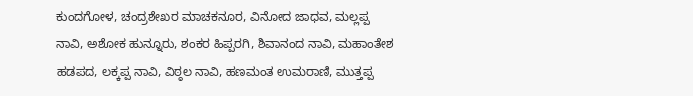ಕುಂದಗೋಳ, ಚಂದ್ರಶೇಖರ ಮಾಚಕನೂರ, ವಿನೋದ ಜಾಧವ, ಮಲ್ಲಪ್ಪ ನಾವಿ, ಅಶೋಕ ಹುನ್ನೂರು, ಶಂಕರ ಹಿಪ್ಪರಗಿ, ಶಿವಾನಂದ ನಾವಿ, ಮಹಾಂತೇಶ ಹಡಪದ, ಲಕ್ಕಪ್ಪ ನಾವಿ, ವಿಠ್ಠಲ ನಾವಿ, ಹಣಮಂತ ಉಮರಾಣಿ, ಮುತ್ತಪ್ಪ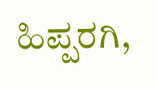ಹಿಪ್ಪರಗಿ,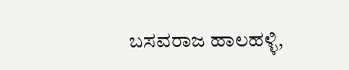ಬಸವರಾಜ ಹಾಲಹಳ್ಳಿ,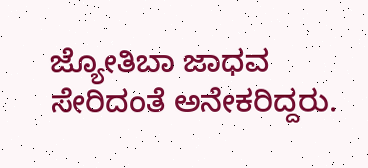ಜ್ಯೋತಿಬಾ ಜಾಧವ ಸೇರಿದಂತೆ ಅನೇಕರಿದ್ದರು.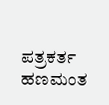ಪತ್ರಕರ್ತ ಹಣಮಂತ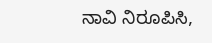ನಾವಿ ನಿರೂಪಿಸಿ,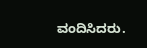ವಂದಿಸಿದರು.